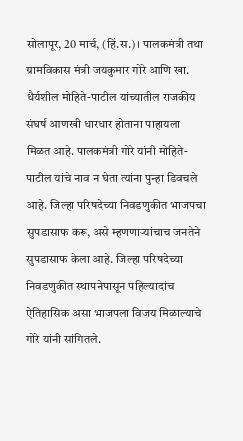सोलापूर, 20 मार्च, (हिं.स.)। पालकमंत्री तथा ग्रामविकास मंत्री जयकुमार गोरे आणि खा. धैर्यशील मोहिते-पाटील यांच्यातील राजकीय संघर्ष आणखी धारधार होताना पाहायला मिळत आहे. पालकमंत्री गोरे यांनी मोहिते-पाटील यांचे नाव न घेता त्यांना पुन्हा डिवचले आहे. जिल्हा परिषदेच्या निवडणुकीत भाजपचा सुपडासाफ करू, असे म्हणणाऱ्यांचाच जनतेने सुपडासाफ केला आहे. जिल्हा परिषदेच्या निवडणुकीत स्थापनेपासून पहिल्यादांच ऐतिहासिक असा भाजपला विजय मिळाल्याचे गोरे यांनी सांगितले.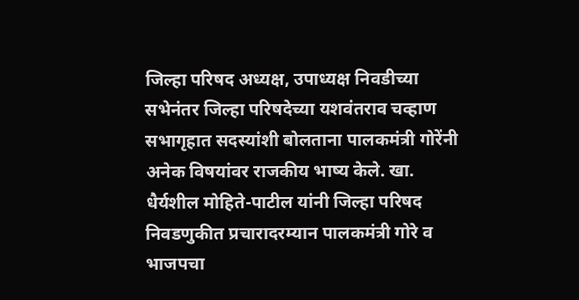जिल्हा परिषद अध्यक्ष, उपाध्यक्ष निवडीच्या सभेनंतर जिल्हा परिषदेच्या यशवंतराव चव्हाण सभागृहात सदस्यांशी बोलताना पालकमंत्री गोरेंनी अनेक विषयांवर राजकीय भाष्य केले. खा. धैर्यशील मोहिते-पाटील यांनी जिल्हा परिषद निवडणुकीत प्रचारादरम्यान पालकमंत्री गोरे व भाजपचा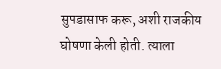सुपडासाफ करू, अशी राजकीय घोषणा केली होती. त्याला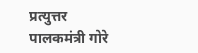प्रत्युत्तर पालकमंत्री गोरे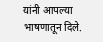यांनी आपल्या भाषणातून दिले.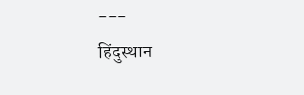---
हिंदुस्थान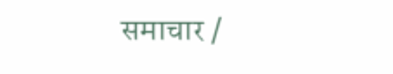समाचार /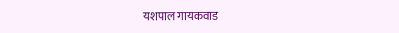यशपाल गायकवाड